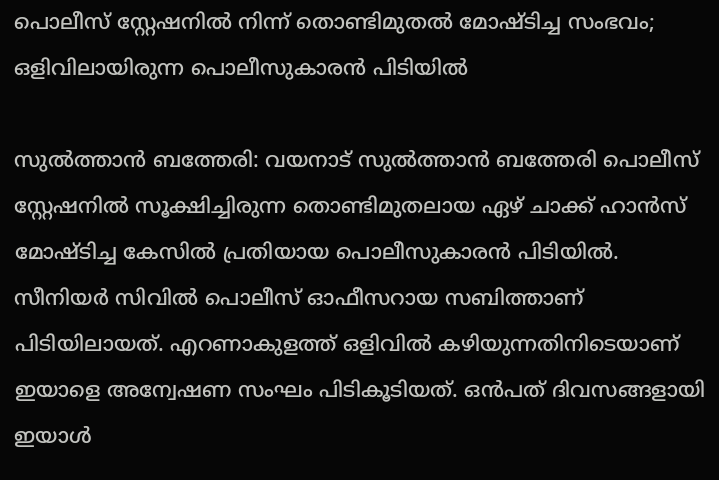പൊലീസ് സ്റ്റേഷനില്‍ നിന്ന് തൊണ്ടിമുതല്‍ മോഷ്ടിച്ച സംഭവം; ഒളിവിലായിരുന്ന പൊലീസുകാരൻ പിടിയില്‍

സുല്‍ത്താന്‍ ബത്തേരി: വയനാട് സുല്‍ത്താന്‍ ബത്തേരി പൊലീസ് സ്റ്റേഷനില്‍ സൂക്ഷിച്ചിരുന്ന തൊണ്ടിമുതലായ ഏഴ് ചാക്ക് ഹാന്‍സ് മോഷ്ടിച്ച കേസില്‍ പ്രതിയായ പൊലീസുകാരന്‍ പിടിയില്‍. സീനിയര്‍ സിവില്‍ പൊലീസ് ഓഫീസറായ സബിത്താണ് പിടിയിലായത്. എറണാകുളത്ത് ഒളിവില്‍ കഴിയുന്നതിനിടെയാണ് ഇയാളെ അന്വേഷണ സംഘം പിടികൂടിയത്. ഒന്‍പത് ദിവസങ്ങളായി ഇയാള്‍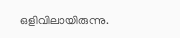ഒളിവിലായിരുന്നു.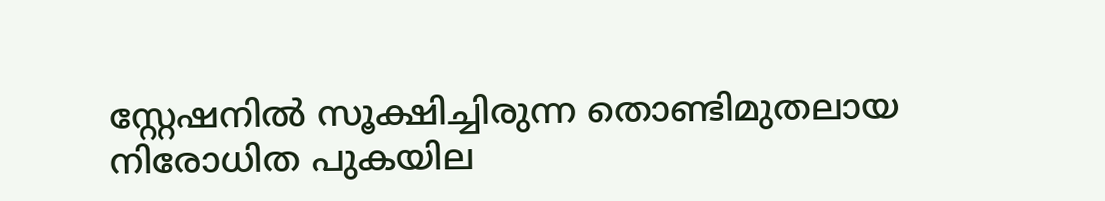സ്റ്റേഷനില്‍ സൂക്ഷിച്ചിരുന്ന തൊണ്ടിമുതലായ നിരോധിത പുകയില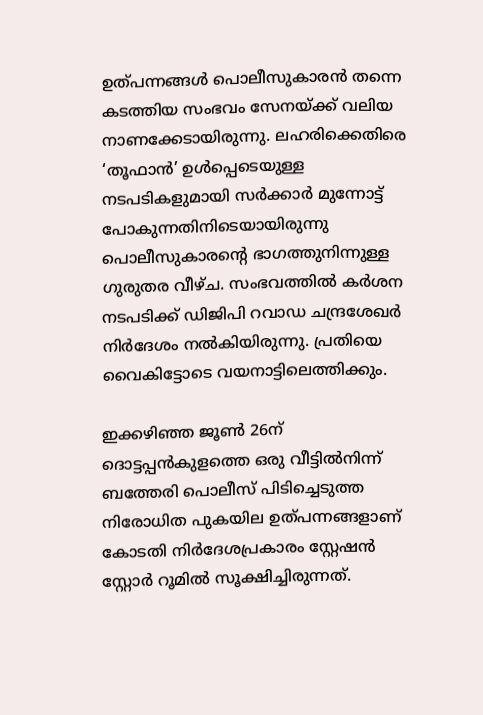ഉത്പന്നങ്ങള്‍ പൊലീസുകാരന്‍ തന്നെ കടത്തിയ സംഭവം സേനയ്ക്ക് വലിയ നാണക്കേടായിരുന്നു. ലഹരിക്കെതിരെ ‘തൂഫാന്‍’ ഉള്‍പ്പെടെയുള്ള നടപടികളുമായി സര്‍ക്കാര്‍ മുന്നോട്ട് പോകുന്നതിനിടെയായിരുന്നു പൊലീസുകാരന്റെ ഭാഗത്തുനിന്നുള്ള ഗുരുതര വീഴ്ച. സംഭവത്തില്‍ കര്‍ശന നടപടിക്ക് ഡിജിപി റവാഡ ചന്ദ്രശേഖര്‍ നിര്‍ദേശം നല്‍കിയിരുന്നു. പ്രതിയെ വൈകിട്ടോടെ വയനാട്ടിലെത്തിക്കും.

ഇക്കഴിഞ്ഞ ജൂണ്‍ 26ന് ദൊട്ടപ്പന്‍കുളത്തെ ഒരു വീട്ടില്‍നിന്ന് ബത്തേരി പൊലീസ് പിടിച്ചെടുത്ത നിരോധിത പുകയില ഉത്പന്നങ്ങളാണ് കോടതി നിര്‍ദേശപ്രകാരം സ്റ്റേഷന്‍ സ്റ്റോര്‍ റൂമില്‍ സൂക്ഷിച്ചിരുന്നത്.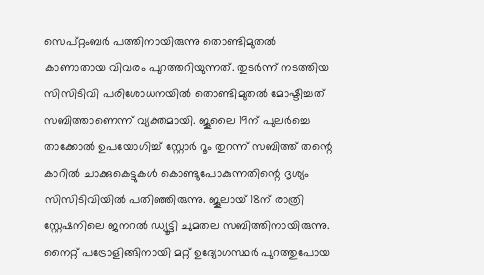സെപ്റ്റംബര്‍ പത്തിനായിരുന്നു തൊണ്ടിമുതല്‍ കാണാതായ വിവരം പുറത്തറിയുന്നത്. തുടര്‍ന്ന് നടത്തിയ സിസിടിവി പരിശോധനയില്‍ തൊണ്ടിമുതല്‍ മോഷ്ടിച്ചത് സബിത്താണെന്ന് വ്യക്തമായി. ജൂലൈ 19ന് പുലര്‍ച്ചെ താക്കോല്‍ ഉപയോഗിച്ച് സ്റ്റോര്‍ റൂം തുറന്ന് സബിത്ത് തന്റെ കാറില്‍ ചാക്കുകെട്ടുകള്‍ കൊണ്ടുപോകുന്നതിന്റെ ദൃശ്യം സിസിടിവിയില്‍ പതിഞ്ഞിരുന്നു. ജൂലായ് 18ന് രാത്രി സ്റ്റേഷനിലെ ജനറല്‍ ഡ്യൂട്ടി ചുമതല സബിത്തിനായിരുന്നു. നൈറ്റ് പട്രോളിങ്ങിനായി മറ്റ് ഉദ്യോഗസ്ഥര്‍ പുറത്തുപോയ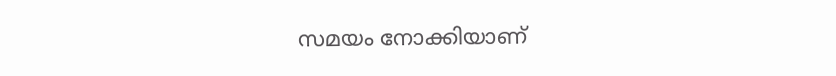സമയം നോക്കിയാണ്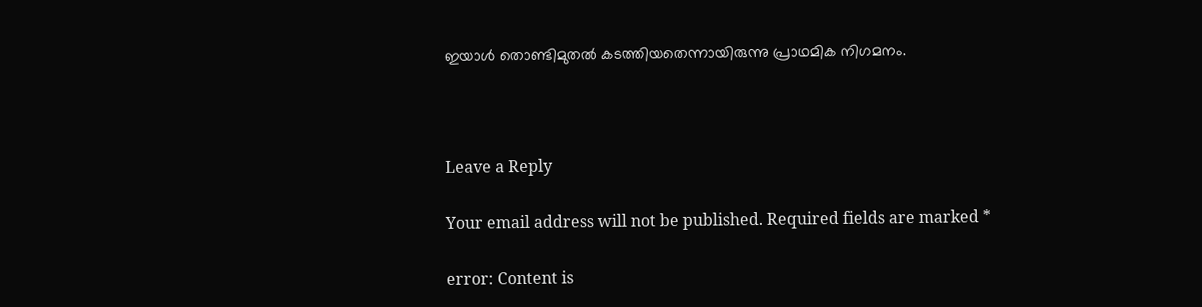ഇയാള്‍ തൊണ്ടിമുതല്‍ കടത്തിയതെന്നായിരുന്നു പ്രാഥമിക നിഗമനം.



Leave a Reply

Your email address will not be published. Required fields are marked *

error: Content is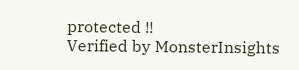protected !!
Verified by MonsterInsights